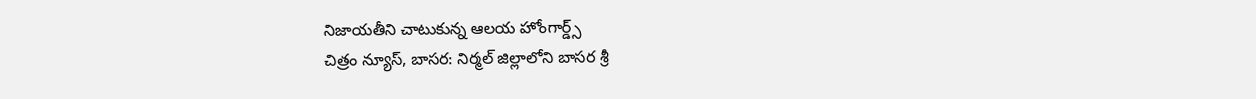నిజాయతీని చాటుకున్న ఆలయ హోంగార్డ్స్
చిత్రం న్యూస్, బాసర: నిర్మల్ జిల్లాలోని బాసర శ్రీ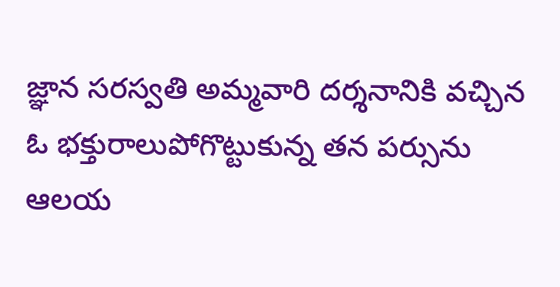జ్ఞాన సరస్వతి అమ్మవారి దర్శనానికి వచ్చిన ఓ భక్తురాలుపోగొట్టుకున్న తన పర్సును ఆలయ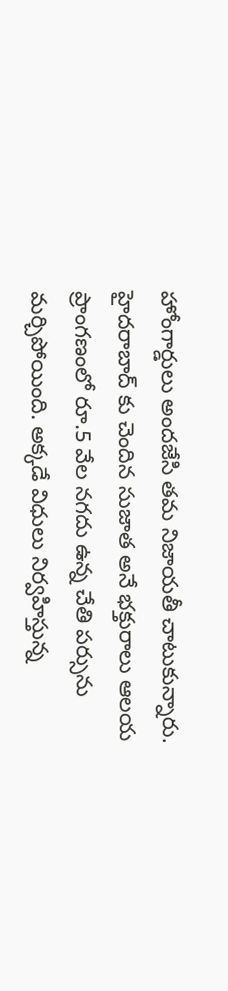హోంగార్డులు అందజేసి తమ నిజాయతీ చాటుకున్నారు. హైదరాబాద్ కు చెందిన సుజాత అనే భక్తురాలు ఆలయ ప్రాంగణంలో రూ.5 వేల నగదు ఉన్న చేతి పర్సును మర్చిపోయింది. అక్కడే విధులు నిర్వహిస్తున్న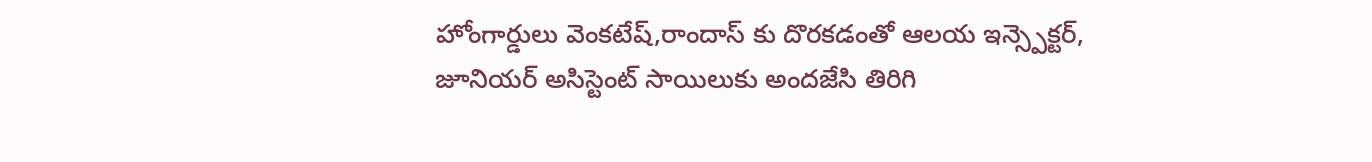హోంగార్డులు వెంకటేష్,రాందాస్ కు దొరకడంతో ఆలయ ఇన్స్పెక్టర్, జూనియర్ అసిస్టెంట్ సాయిలుకు అందజేసి తిరిగి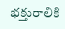భక్తురాలికి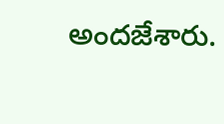అందజేశారు.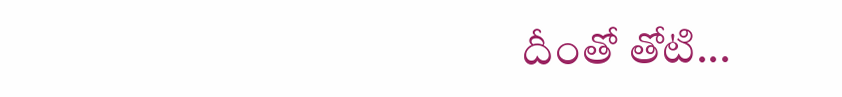దీంతో తోటి...